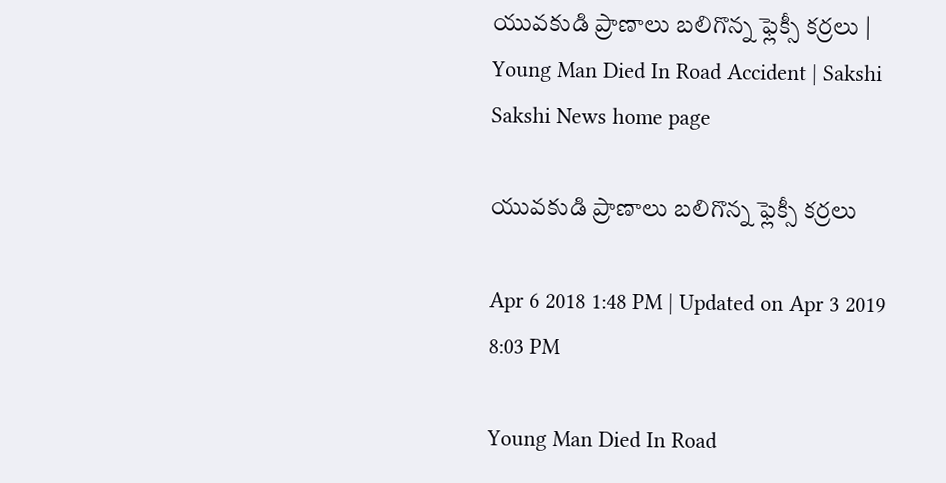యువకుడి ప్రాణాలు బలిగొన్న ఫ్లెక్సీ కర్రలు | Young Man Died In Road Accident | Sakshi
Sakshi News home page

యువకుడి ప్రాణాలు బలిగొన్న ఫ్లెక్సీ కర్రలు

Apr 6 2018 1:48 PM | Updated on Apr 3 2019 8:03 PM

Young Man Died In Road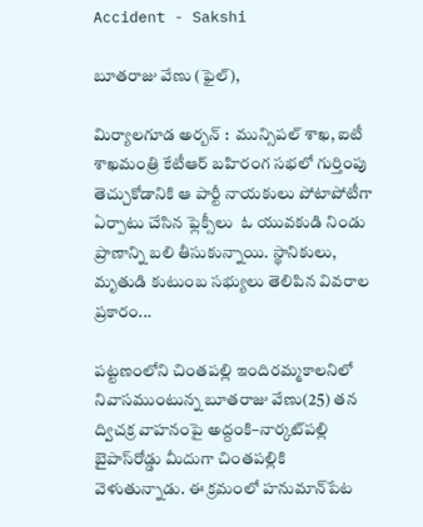Accident - Sakshi

బూతరాజు వేణు (ఫైల్‌),

మిర్యాలగూడ అర్బన్‌ :  మున్సిపల్‌ శాఖ, ఐటీ శాఖమంత్రి కేటీఆర్‌ బహిరంగ సభలో గుర్తింపు తెచ్చుకోడానికి ఆ పార్టీ నాయకులు పోటాపోటీగా ఏర్పాటు చేసిన ఫ్లెక్సీలు  ఓ యువకుడి నిండు ప్రాణాన్ని బలి తీసుకున్నాయి. స్థానికులు, మృతుడి కుటుంబ సభ్యులు తెలిపిన వివరాల ప్రకారం...

పట్టణంలోని చింతపల్లి ఇందిరమ్మకాలనిలో నివాసముంటున్న బూతరాజు వేణు(25) తన ద్విచక్ర వాహనంపై అద్దంకి–నార్కట్‌పల్లి బైపాస్‌రోడ్డు మీదుగా చింతపల్లికి వెళుతున్నాడు. ఈ క్రమంలో హనుమాన్‌పేట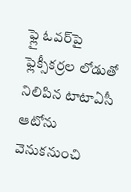ఫ్లై ఓవర్‌పై ఫ్లెక్సీకర్రల లోడుతో నిలిపిన టాటాఏసీ ఆటోను వెనుకనుంచి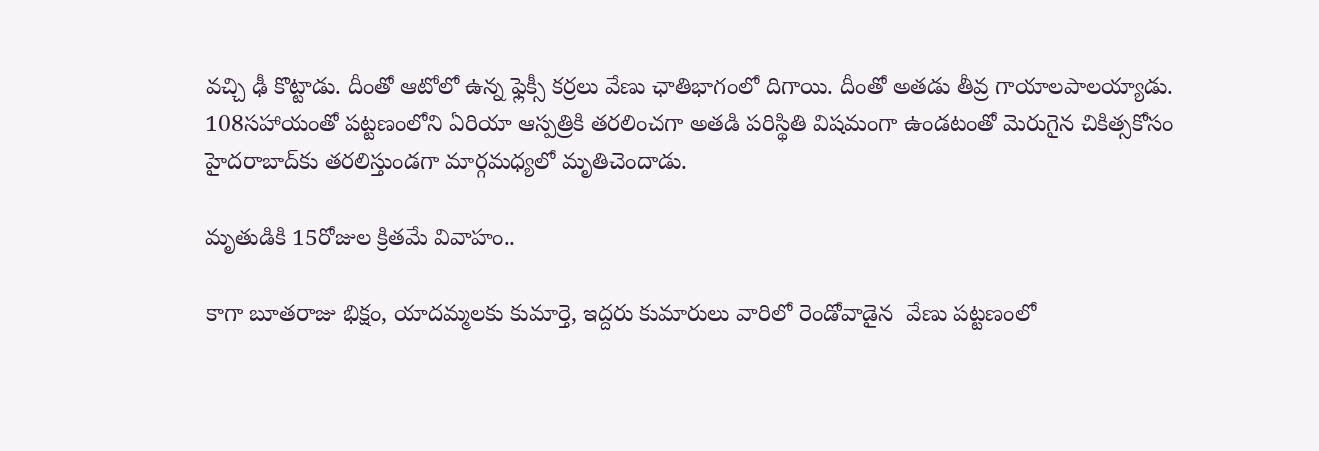వచ్చి ఢీ కొట్టాడు. దీంతో ఆటోలో ఉన్న ఫ్లెక్సీ కర్రలు వేణు ఛాతిభాగంలో దిగాయి. దీంతో అతడు తీవ్ర గాయాలపాలయ్యాడు. 108సహాయంతో పట్టణంలోని ఏరియా ఆస్పత్రికి తరలించగా అతడి పరిస్థితి విషమంగా ఉండటంతో మెరుగైన చికిత్సకోసం హైదరాబాద్‌కు తరలిస్తుండగా మార్గమధ్యలో మృతిచెందాడు.

మృతుడికి 15రోజుల క్రితమే వివాహం..

కాగా బూతరాజు భిక్షం, యాదమ్మలకు కుమార్తె, ఇద్దరు కుమారులు వారిలో రెండోవాడైన  వేణు పట్టణంలో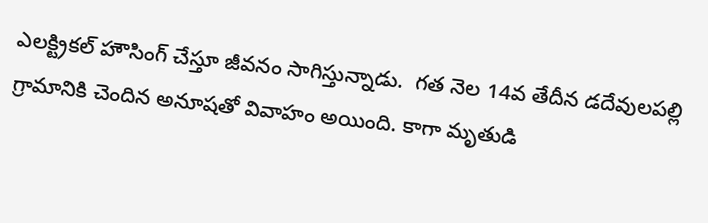ఎలక్ట్రికల్‌ హౌసింగ్‌ చేస్తూ జీవనం సాగిస్తున్నాడు.  గత నెల 14వ తేదీన డదేవులపల్లి గ్రామానికి చెందిన అనూషతో వివాహం అయింది. కాగా మృతుడి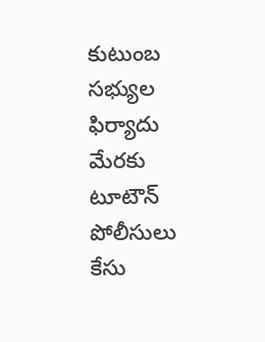కుటుంబ సభ్యుల ఫిర్యాదు మేరకు టూటౌన్‌ పోలీసులు కేసు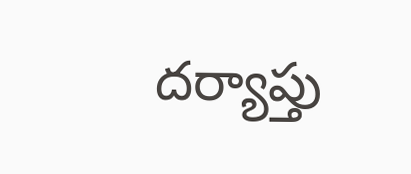దర్యాప్తు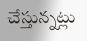చేస్తున్నట్లు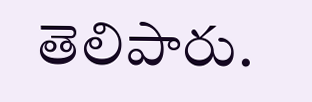తెలిపారు.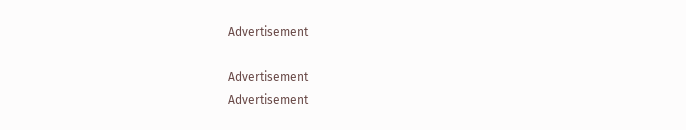Advertisement

Advertisement
Advertisement